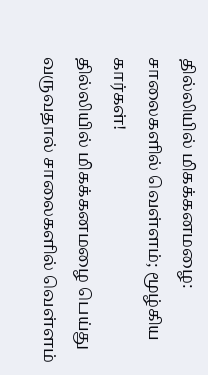தில்லியில் மிகக்கனமழை: சாலைகளில் வெள்ளம்; மூழ்கிய கார்கள்!
தில்லியில் மிகக்கனமழை பெய்து வருவதால் சாலைகளில் வெள்ளம்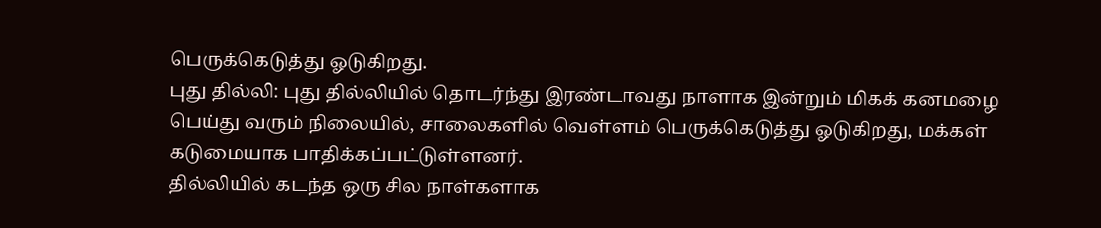பெருக்கெடுத்து ஓடுகிறது.
புது தில்லி: புது தில்லியில் தொடர்ந்து இரண்டாவது நாளாக இன்றும் மிகக் கனமழை பெய்து வரும் நிலையில், சாலைகளில் வெள்ளம் பெருக்கெடுத்து ஓடுகிறது, மக்கள் கடுமையாக பாதிக்கப்பட்டுள்ளனர்.
தில்லியில் கடந்த ஒரு சில நாள்களாக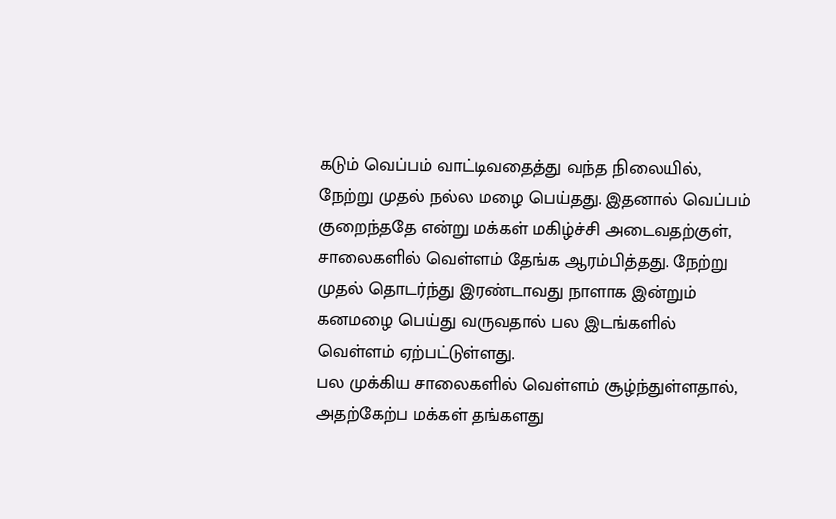கடும் வெப்பம் வாட்டிவதைத்து வந்த நிலையில், நேற்று முதல் நல்ல மழை பெய்தது. இதனால் வெப்பம் குறைந்ததே என்று மக்கள் மகிழ்ச்சி அடைவதற்குள், சாலைகளில் வெள்ளம் தேங்க ஆரம்பித்தது. நேற்று முதல் தொடர்ந்து இரண்டாவது நாளாக இன்றும் கனமழை பெய்து வருவதால் பல இடங்களில் வெள்ளம் ஏற்பட்டுள்ளது.
பல முக்கிய சாலைகளில் வெள்ளம் சூழ்ந்துள்ளதால், அதற்கேற்ப மக்கள் தங்களது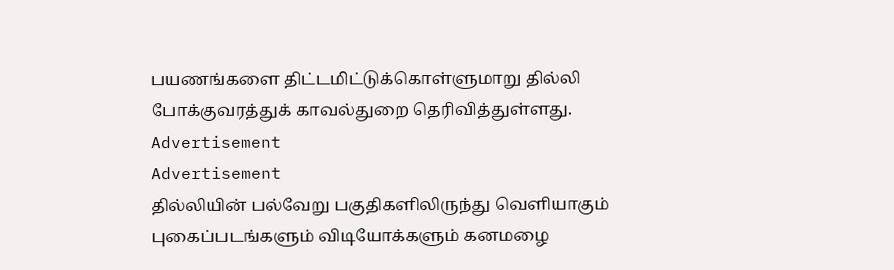பயணங்களை திட்டமிட்டுக்கொள்ளுமாறு தில்லி போக்குவரத்துக் காவல்துறை தெரிவித்துள்ளது.
Advertisement
Advertisement
தில்லியின் பல்வேறு பகுதிகளிலிருந்து வெளியாகும் புகைப்படங்களும் விடியோக்களும் கனமழை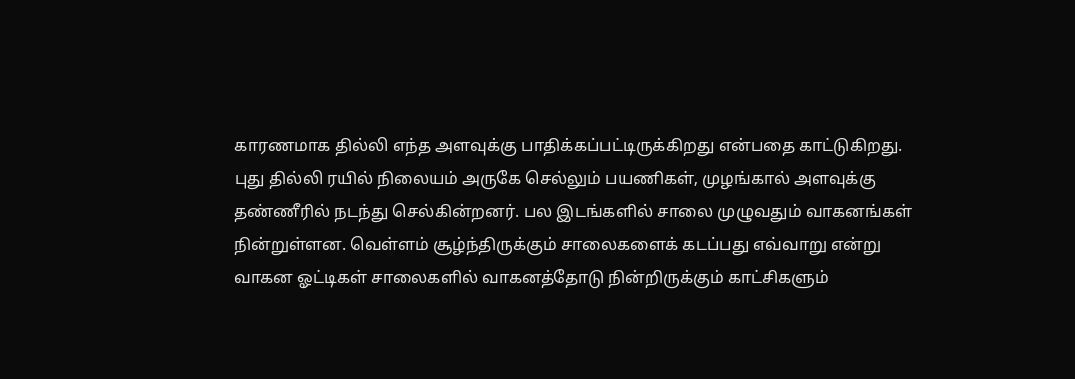காரணமாக தில்லி எந்த அளவுக்கு பாதிக்கப்பட்டிருக்கிறது என்பதை காட்டுகிறது.
புது தில்லி ரயில் நிலையம் அருகே செல்லும் பயணிகள், முழங்கால் அளவுக்கு தண்ணீரில் நடந்து செல்கின்றனர். பல இடங்களில் சாலை முழுவதும் வாகனங்கள் நின்றுள்ளன. வெள்ளம் சூழ்ந்திருக்கும் சாலைகளைக் கடப்பது எவ்வாறு என்று வாகன ஓட்டிகள் சாலைகளில் வாகனத்தோடு நின்றிருக்கும் காட்சிகளும்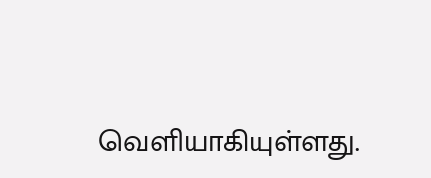வெளியாகியுள்ளது.